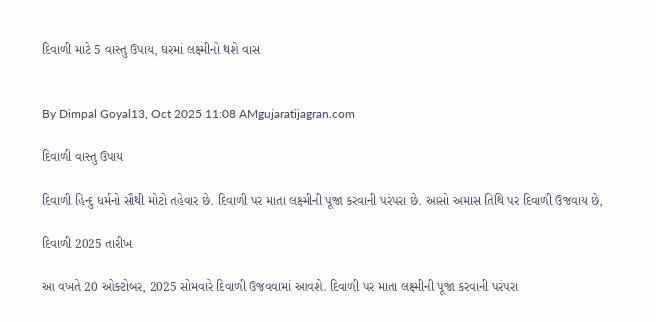દિવાળી માટે 5 વાસ્તુ ઉપાય, ઘરમાં લક્ષ્મીનો થશે વાસ


By Dimpal Goyal13, Oct 2025 11:08 AMgujaratijagran.com

દિવાળી વાસ્તુ ઉપાય

દિવાળી હિન્દુ ધર્મનો સૌથી મોટો તહેવાર છે. દિવાળી પર માતા લક્ષ્મીની પૂજા કરવાની પરંપરા છે. આસો અમાસ તિથિ પર દિવાળી ઉજવાય છે,

દિવાળી 2025 તારીખ

આ વખતે 20 ઓક્ટોબર, 2025 સોમવારે દિવાળી ઉજવવામાં આવશે. દિવાળી પર માતા લક્ષ્મીની પૂજા કરવાની પરંપરા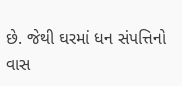છે. જેથી ઘરમાં ધન સંપત્તિનો વાસ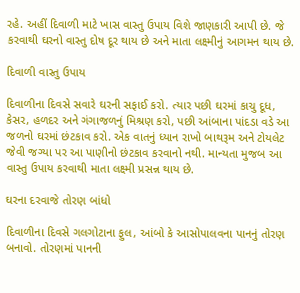રહે. અહીં દિવાળી માટે ખાસ વાસ્તુ ઉપાય વિશે જાણકારી આપી છે. જે કરવાથી ઘરનો વાસ્તુ દોષ દૂર થાય છે અને માતા લક્ષ્મીનું આગમન થાય છે.

દિવાળી વાસ્તુ ઉપાય

દિવાળીના દિવસે સવારે ઘરની સફાઈ કરો. ત્યાર પછી ઘરમાં કાચુ દૂધ, કેસર, હળદર અને ગંગાજળનું મિશ્રણ કરો, પછી આંબાના પાંદડા વડે આ જળનો ઘરમાં છંટકાવ કરો. એક વાતનું ધ્યાન રાખો બાથરૂમ અને ટોયલેટ જેવી જગ્યા પર આ પાણીનો છંટકાવ કરવાનો નથી. માન્યતા મુજબ આ વાસ્તુ ઉપાય કરવાથી માતા લક્ષ્મી પ્રસન્ન થાય છે.

ઘરના દરવાજે તોરણ બાંધો

દિવાળીના દિવસે ગલગોટાના ફુલ, આંબો કે આસોપાલવના પાનનું તોરણ બનાવો. તોરણમાં પાનની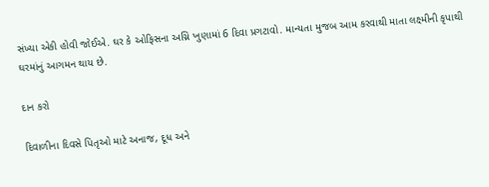સંખ્યા એકી હોવી જોઈએ. ઘર કે ઓફિસના અગ્નિ ખુણામાં 6 દિવા પ્રગટાવો. માન્યતા મુજબ આમ કરવાથી માતા લક્ષ્મીની કૃપાથી ઘરમાંનું આગમન થાય છે.

દાન કરો

દિવાળીના દિવસે પિતૃઓ માટે અનાજ, દૂધ અને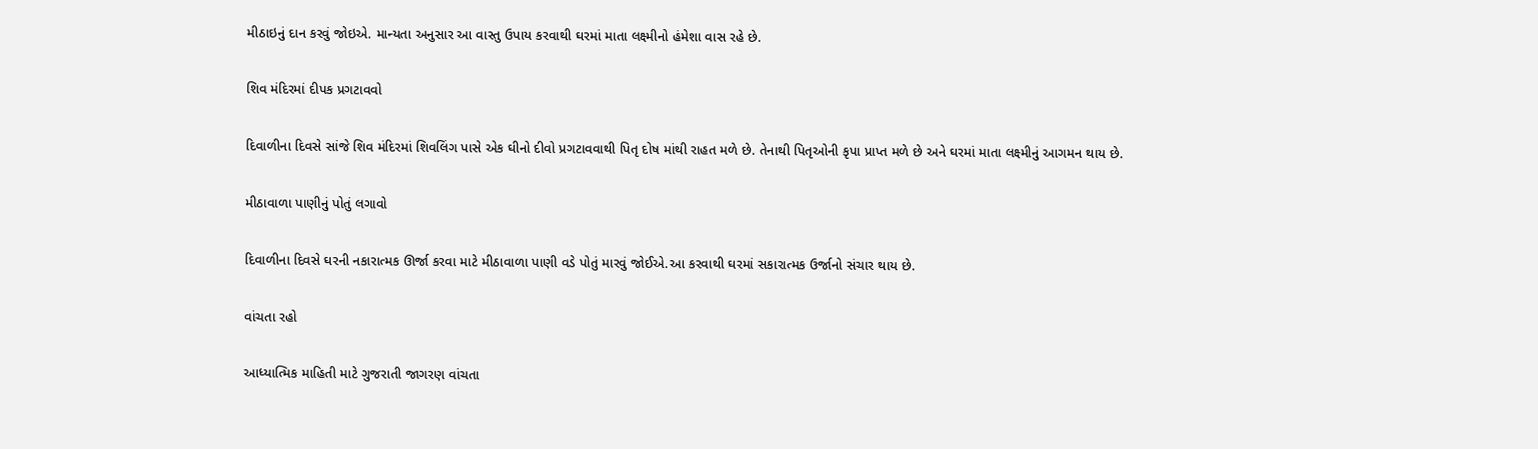મીઠાઇનું દાન કરવું જોઇએ. માન્યતા અનુસાર આ વાસ્તુ ઉપાય કરવાથી ઘરમાં માતા લક્ષ્મીનો હંમેશા વાસ રહે છે.

શિવ મંદિરમાં દીપક પ્રગટાવવો

દિવાળીના દિવસે સાંજે શિવ મંદિરમાં શિવલિંગ પાસે એક ઘીનો દીવો પ્રગટાવવાથી પિતૃ દોષ માંથી રાહત મળે છે. તેનાથી પિતૃઓની કૃપા પ્રાપ્ત મળે છે અને ઘરમાં માતા લક્ષ્મીનું આગમન થાય છે.

મીઠાવાળા પાણીનું પોતું લગાવો

દિવાળીના દિવસે ઘરની નકારાત્મક ઊર્જા કરવા માટે મીઠાવાળા પાણી વડે પોતું મારવું જોઈએ.આ કરવાથી ઘરમાં સકારાત્મક ઉર્જાનો સંચાર થાય છે.

વાંચતા રહો

આધ્યાત્મિક માહિતી માટે ગુજરાતી જાગરણ વાંચતા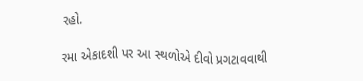રહો.

રમા એકાદશી પર આ સ્થળોએ દીવો પ્રગટાવવાથી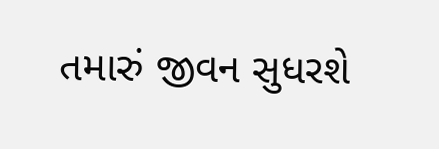તમારું જીવન સુધરશે